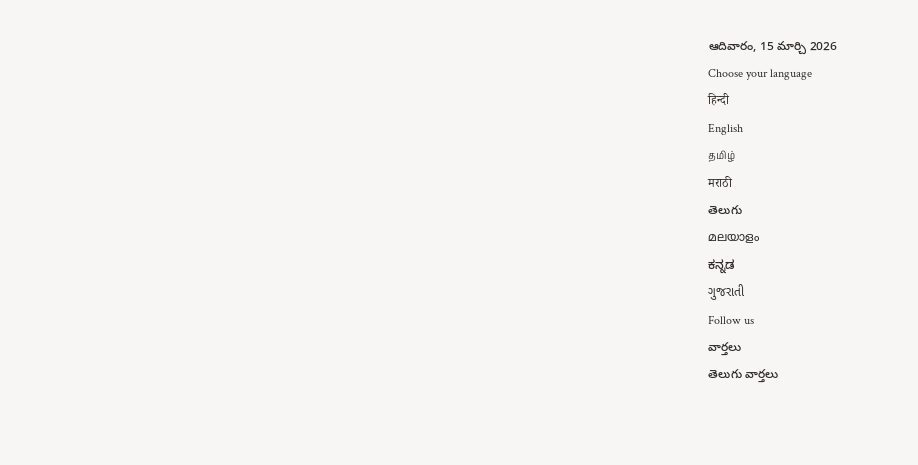ఆదివారం, 15 మార్చి 2026
Choose your language
हिन्दी
English
தமிழ்
मराठी
తెలుగు
മലയാളം
ಕನ್ನಡ
ગુજરાતી
Follow us
వార్తలు
తెలుగు వార్తలు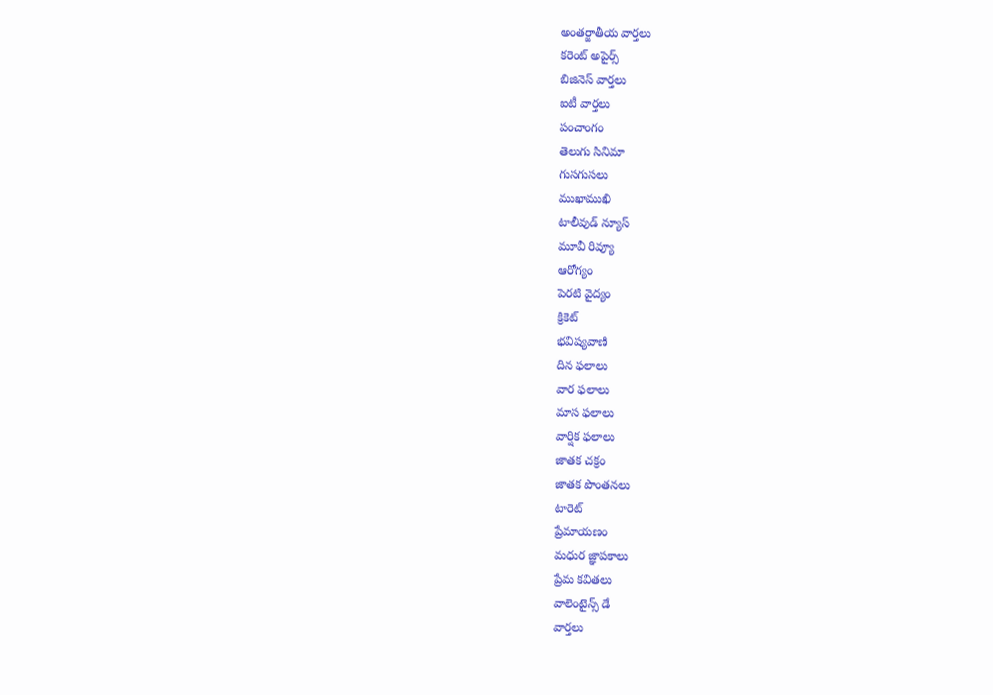అంతర్జాతీయ వార్తలు
కరెంట్ అపైర్స్
బిజినెస్ వార్తలు
ఐటీ వార్తలు
పంచాంగం
తెలుగు సినిమా
గుసగుసలు
ముఖాముఖి
టాలీవుడ్ న్యూస్
మూవీ రివ్యూ
ఆరోగ్యం
పెరటి వైద్యం
క్రికెట్
భవిష్యవాణి
దిన ఫలాలు
వార ఫలాలు
మాస ఫలాలు
వార్షిక ఫలాలు
జాతక చక్రం
జాతక పొంతనలు
టారెట్
ప్రేమాయణం
మధుర జ్ఞాపకాలు
ప్రేమ కవితలు
వాలెంటైన్స్ డే
వార్తలు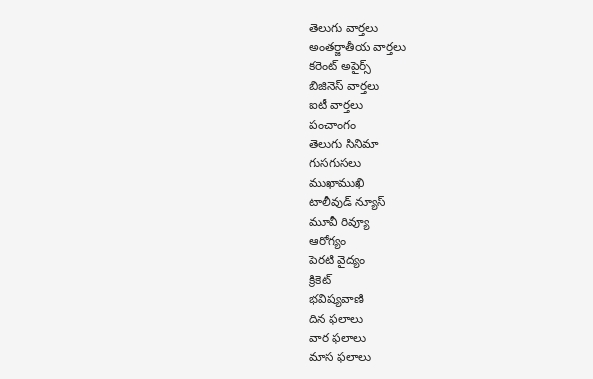తెలుగు వార్తలు
అంతర్జాతీయ వార్తలు
కరెంట్ అపైర్స్
బిజినెస్ వార్తలు
ఐటీ వార్తలు
పంచాంగం
తెలుగు సినిమా
గుసగుసలు
ముఖాముఖి
టాలీవుడ్ న్యూస్
మూవీ రివ్యూ
ఆరోగ్యం
పెరటి వైద్యం
క్రికెట్
భవిష్యవాణి
దిన ఫలాలు
వార ఫలాలు
మాస ఫలాలు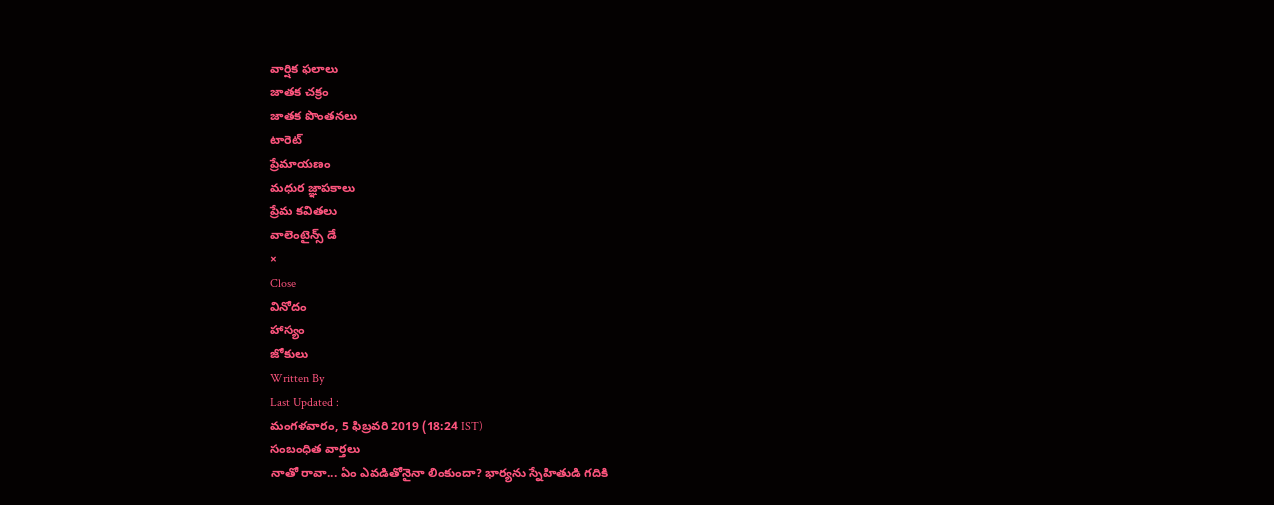వార్షిక ఫలాలు
జాతక చక్రం
జాతక పొంతనలు
టారెట్
ప్రేమాయణం
మధుర జ్ఞాపకాలు
ప్రేమ కవితలు
వాలెంటైన్స్ డే
×
Close
వినోదం
హాస్యం
జోకులు
Written By
Last Updated :
మంగళవారం, 5 ఫిబ్రవరి 2019 (18:24 IST)
సంబంధిత వార్తలు
నాతో రావా... ఏం ఎవడితోనైనా లింకుందా? భార్యను స్నేహితుడి గదికి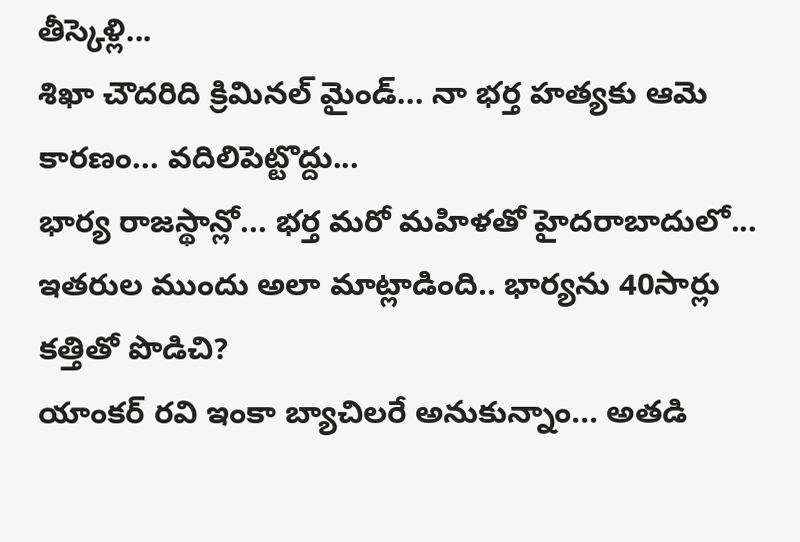తీస్కెళ్లి...
శిఖా చౌదరిది క్రిమినల్ మైండ్... నా భర్త హత్యకు ఆమె కారణం... వదిలిపెట్టొద్దు...
భార్య రాజస్థాన్లో... భర్త మరో మహిళతో హైదరాబాదులో...
ఇతరుల ముందు అలా మాట్లాడింది.. భార్యను 40సార్లు కత్తితో పొడిచి?
యాంకర్ రవి ఇంకా బ్యాచిలరే అనుకున్నాం... అతడి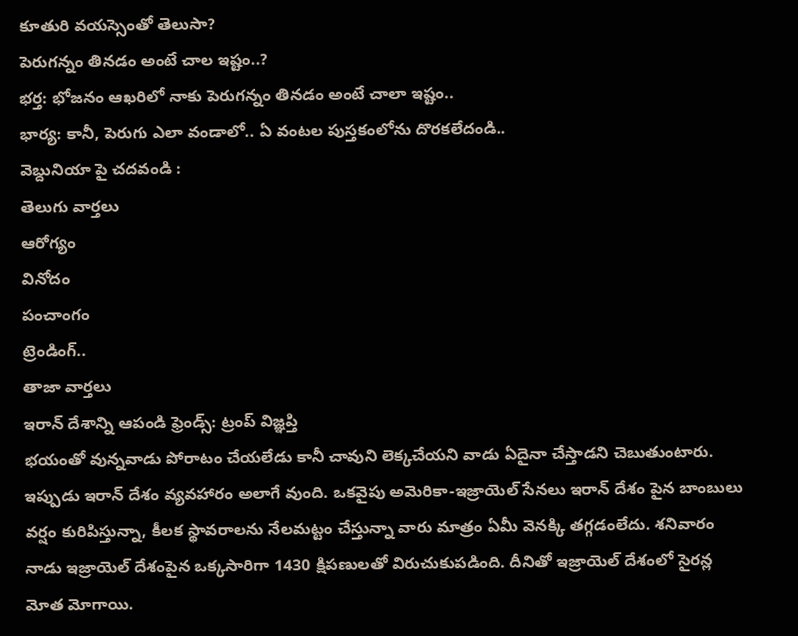కూతురి వయస్సెంతో తెలుసా?
పెరుగన్నం తినడం అంటే చాల ఇష్టం..?
భర్త: భోజనం ఆఖరిలో నాకు పెరుగన్నం తినడం అంటే చాలా ఇష్టం..
భార్య: కానీ, పెరుగు ఎలా వండాలో.. ఏ వంటల పుస్తకంలోను దొరకలేదండి..
వెబ్దునియా పై చదవండి :
తెలుగు వార్తలు
ఆరోగ్యం
వినోదం
పంచాంగం
ట్రెండింగ్..
తాజా వార్తలు
ఇరాన్ దేశాన్ని ఆపండి ఫ్రెండ్స్: ట్రంప్ విజ్ఞప్తి
భయంతో వున్నవాడు పోరాటం చేయలేడు కానీ చావుని లెక్కచేయని వాడు ఏదైనా చేస్తాడని చెబుతుంటారు. ఇప్పుడు ఇరాన్ దేశం వ్యవహారం అలాగే వుంది. ఒకవైపు అమెరికా-ఇజ్రాయెల్ సేనలు ఇరాన్ దేశం పైన బాంబులు వర్షం కురిపిస్తున్నా, కీలక స్థావరాలను నేలమట్టం చేస్తున్నా వారు మాత్రం ఏమీ వెనక్కి తగ్గడంలేదు. శనివారం నాడు ఇజ్రాయెల్ దేశంపైన ఒక్కసారిగా 1430 క్షిపణులతో విరుచుకుపడింది. దీనితో ఇజ్రాయెల్ దేశంలో సైరన్ల మోత మోగాయి.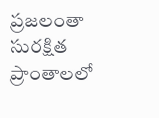ప్రజలంతా సురక్షిత ప్రాంతాలలో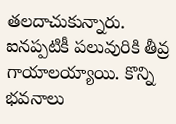తలదాచుకున్నారు. ఐనప్పటికీ పలువురికి తీవ్ర గాయాలయ్యాయి. కొన్ని భవనాలు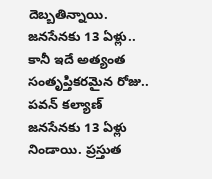దెబ్బతిన్నాయి.
జనసేనకు 13 ఏళ్లు.. కానీ ఇదే అత్యంత సంతృప్తికరమైన రోజు.. పవన్ కల్యాణ్
జనసేనకు 13 ఏళ్లు నిండాయి. ప్రస్తుత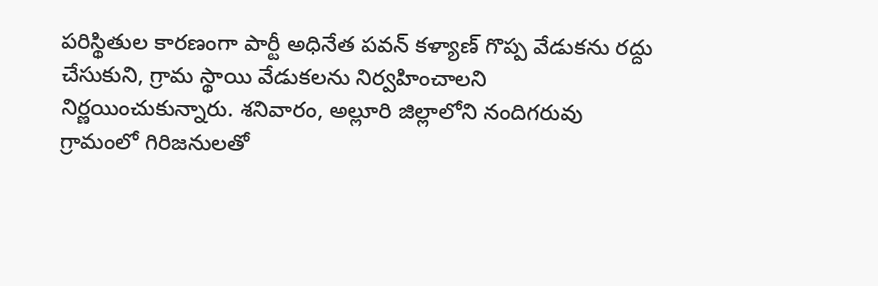పరిస్థితుల కారణంగా పార్టీ అధినేత పవన్ కళ్యాణ్ గొప్ప వేడుకను రద్దు చేసుకుని, గ్రామ స్థాయి వేడుకలను నిర్వహించాలని నిర్ణయించుకున్నారు. శనివారం, అల్లూరి జిల్లాలోని నందిగరువు గ్రామంలో గిరిజనులతో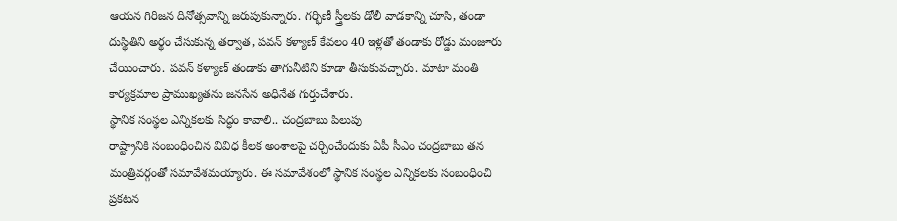ఆయన గిరిజన దినోత్సవాన్ని జరుపుకున్నారు. గర్భిణీ స్త్రీలకు డోలీ వాడకాన్ని చూసి, తండా దుస్థితిని అర్థం చేసుకున్న తర్వాత, పవన్ కళ్యాణ్ కేవలం 40 ఇళ్లతో తండాకు రోడ్డు మంజూరు చేయించారు. పవన్ కళ్యాణ్ తండాకు తాగునీటిని కూడా తీసుకువచ్చారు. మాటా మంతి కార్యక్రమాల ప్రాముఖ్యతను జనసేన అధినేత గుర్తుచేశారు.
స్థానిక సంస్థల ఎన్నికలకు సిద్ధం కావాలి.. చంద్రబాబు పిలుపు
రాష్ట్రానికి సంబంధించిన వివిధ కీలక అంశాలపై చర్చించేందుకు ఏపీ సీఎం చంద్రబాబు తన మంత్రివర్గంతో సమావేశమయ్యారు. ఈ సమావేశంలో స్థానిక సంస్థల ఎన్నికలకు సంబంధించి ప్రకటన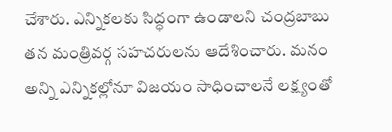చేశారు. ఎన్నికలకు సిద్ధంగా ఉండాలని చంద్రబాబు తన మంత్రివర్గ సహచరులను ఆదేశించారు. మనం అన్ని ఎన్నికల్లోనూ విజయం సాధించాలనే లక్ష్యంతో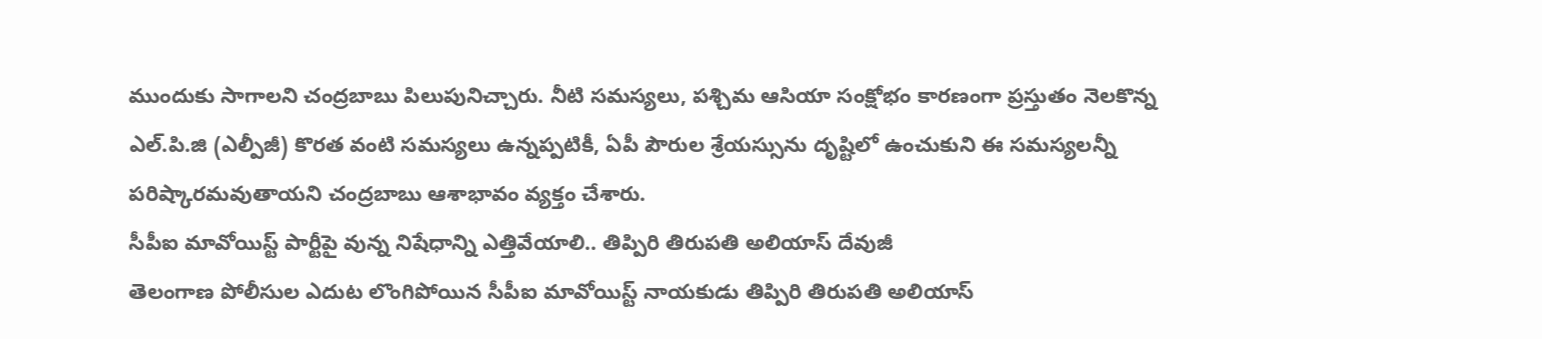ముందుకు సాగాలని చంద్రబాబు పిలుపునిచ్చారు. నీటి సమస్యలు, పశ్చిమ ఆసియా సంక్షోభం కారణంగా ప్రస్తుతం నెలకొన్న ఎల్.పి.జి (ఎల్పీజీ) కొరత వంటి సమస్యలు ఉన్నప్పటికీ, ఏపీ పౌరుల శ్రేయస్సును దృష్టిలో ఉంచుకుని ఈ సమస్యలన్నీ పరిష్కారమవుతాయని చంద్రబాబు ఆశాభావం వ్యక్తం చేశారు.
సీపీఐ మావోయిస్ట్ పార్టీపై వున్న నిషేధాన్ని ఎత్తివేయాలి.. తిప్పిరి తిరుపతి అలియాస్ దేవుజీ
తెలంగాణ పోలీసుల ఎదుట లొంగిపోయిన సీపీఐ మావోయిస్ట్ నాయకుడు తిప్పిరి తిరుపతి అలియాస్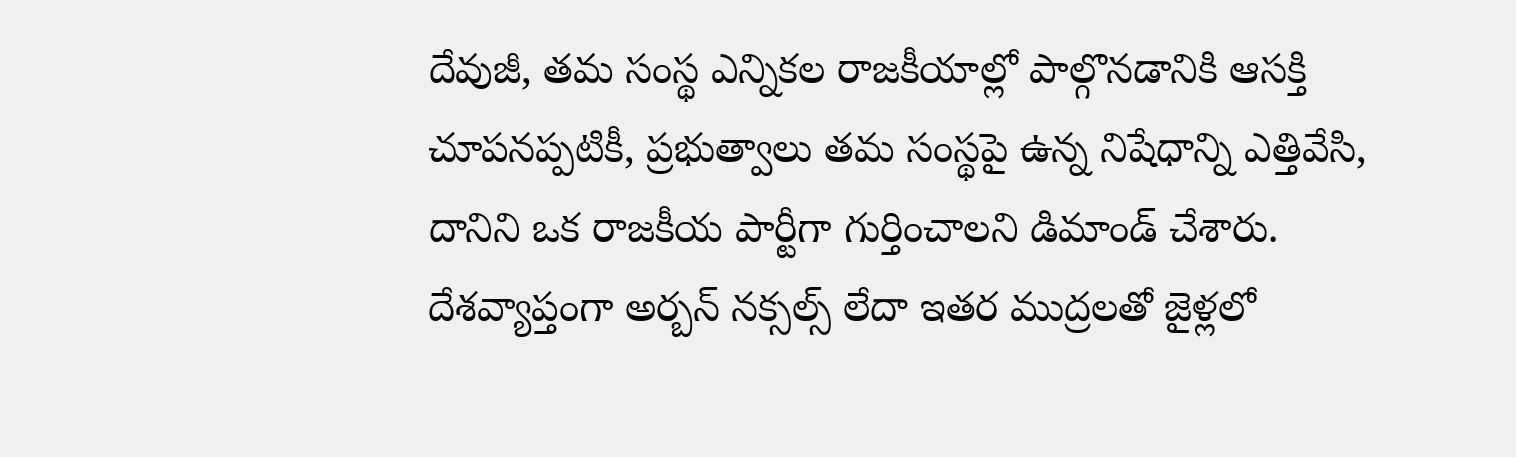దేవుజీ, తమ సంస్థ ఎన్నికల రాజకీయాల్లో పాల్గొనడానికి ఆసక్తి చూపనప్పటికీ, ప్రభుత్వాలు తమ సంస్థపై ఉన్న నిషేధాన్ని ఎత్తివేసి, దానిని ఒక రాజకీయ పార్టీగా గుర్తించాలని డిమాండ్ చేశారు. దేశవ్యాప్తంగా అర్బన్ నక్సల్స్ లేదా ఇతర ముద్రలతో జైళ్లలో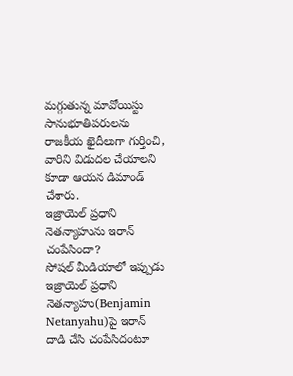మగ్గుతున్న మావోయిస్టు సానుభూతిపరులను రాజకీయ ఖైదీలుగా గుర్తించి, వారిని విడుదల చేయాలని కూడా ఆయన డిమాండ్ చేశారు.
ఇజ్రాయెల్ ప్రధాని నెతన్యాహును ఇరాన్ చంపేసిందా?
సోషల్ మీడియాలో ఇప్పుడు ఇజ్రాయెల్ ప్రధాని నెతన్యాహు(Benjamin Netanyahu)పై ఇరాన్ దాడి చేసి చంపేసిదంటూ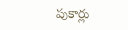పుకార్లు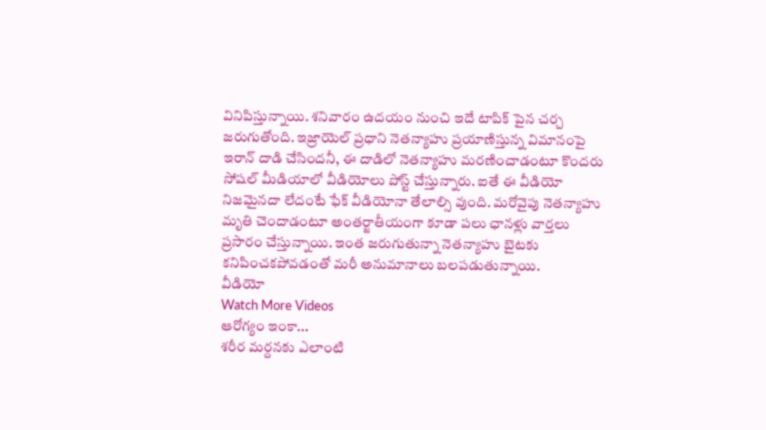వినిపిస్తున్నాయి. శనివారం ఉదయం నుంచి ఇదే టాపిక్ పైన చర్చ జరుగుతోంది. ఇజ్రాయెల్ ప్రధాని నెతన్యాహు ప్రయాణిస్తున్న విమానంపై ఇరాన్ దాడి చేసిందనీ, ఈ దాడిలో నెతన్యాహు మరణించాడంటూ కొందరు సోషల్ మీడియాలో వీడియోలు పోస్ట్ చేస్తున్నారు. ఐతే ఈ వీడియో నిజమైనదా లేదంటే ఫేక్ వీడియోనా తేలాల్సి వుంది. మరోవైపు నెతన్యాహు మృతి చెందాడంటూ అంతర్జాతీయంగా కూడా పలు ఛానళ్లు వార్తలు ప్రసారం చేస్తున్నాయి. ఇంత జరుగుతున్నా నెతన్యాహు బైటకు కనిపించకపోవడంతో మరీ అనుమానాలు బలపడుతున్నాయి.
వీడియో
Watch More Videos
ఆరోగ్యం ఇంకా...
శరీర మర్దనకు ఎలాంటి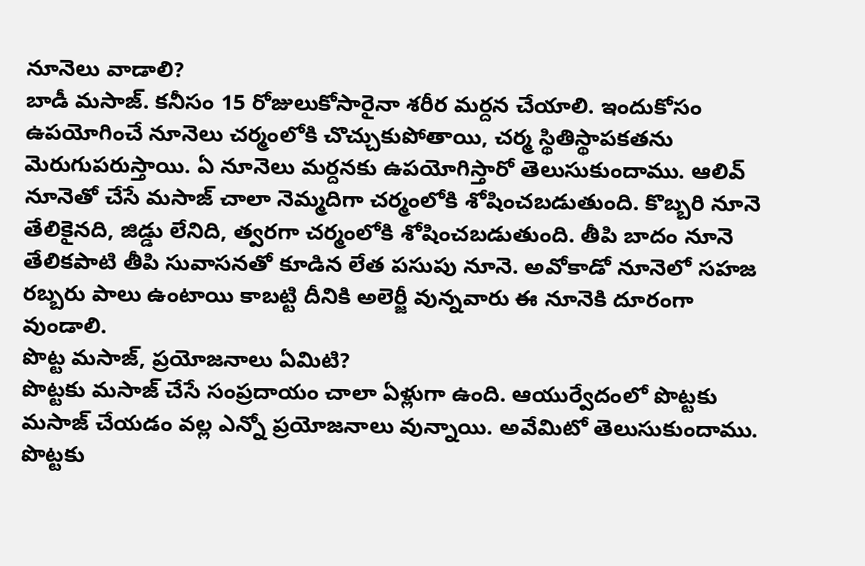నూనెలు వాడాలి?
బాడీ మసాజ్. కనీసం 15 రోజులుకోసారైనా శరీర మర్దన చేయాలి. ఇందుకోసం ఉపయోగించే నూనెలు చర్మంలోకి చొచ్చుకుపోతాయి, చర్మ స్థితిస్థాపకతను మెరుగుపరుస్తాయి. ఏ నూనెలు మర్దనకు ఉపయోగిస్తారో తెలుసుకుందాము. ఆలివ్ నూనెతో చేసే మసాజ్ చాలా నెమ్మదిగా చర్మంలోకి శోషించబడుతుంది. కొబ్బరి నూనె తేలికైనది, జిడ్డు లేనిది, త్వరగా చర్మంలోకి శోషించబడుతుంది. తీపి బాదం నూనె తేలికపాటి తీపి సువాసనతో కూడిన లేత పసుపు నూనె. అవోకాడో నూనెలో సహజ రబ్బరు పాలు ఉంటాయి కాబట్టి దీనికి అలెర్జీ వున్నవారు ఈ నూనెకి దూరంగా వుండాలి.
పొట్ట మసాజ్, ప్రయోజనాలు ఏమిటి?
పొట్టకు మసాజ్ చేసే సంప్రదాయం చాలా ఏళ్లుగా ఉంది. ఆయుర్వేదంలో పొట్టకు మసాజ్ చేయడం వల్ల ఎన్నో ప్రయోజనాలు వున్నాయి. అవేమిటో తెలుసుకుందాము. పొట్టకు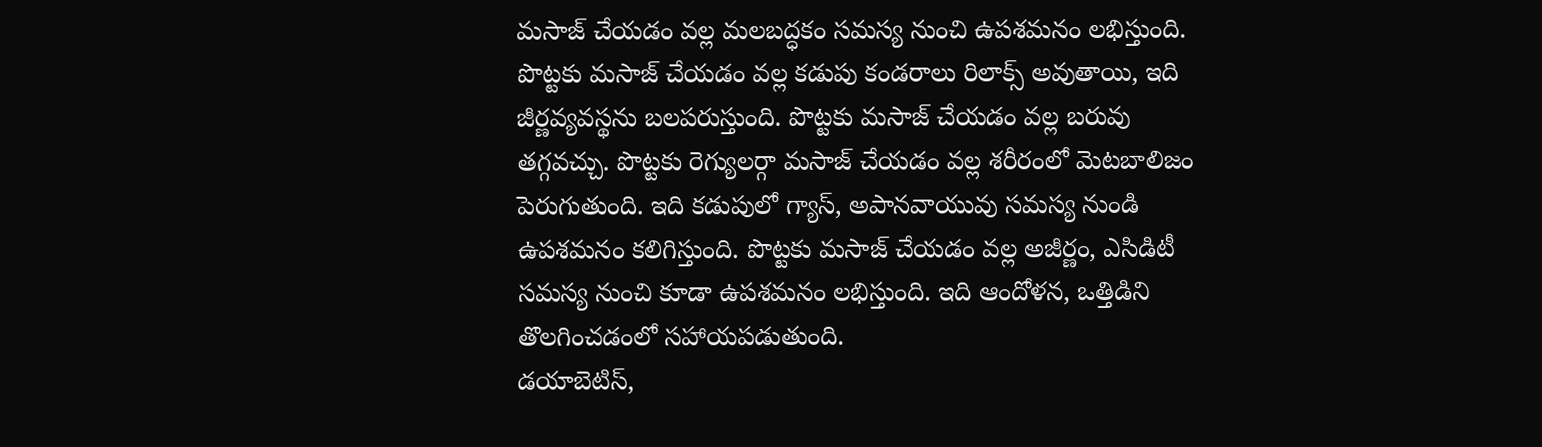మసాజ్ చేయడం వల్ల మలబద్ధకం సమస్య నుంచి ఉపశమనం లభిస్తుంది. పొట్టకు మసాజ్ చేయడం వల్ల కడుపు కండరాలు రిలాక్స్ అవుతాయి, ఇది జీర్ణవ్యవస్థను బలపరుస్తుంది. పొట్టకు మసాజ్ చేయడం వల్ల బరువు తగ్గవచ్చు. పొట్టకు రెగ్యులర్గా మసాజ్ చేయడం వల్ల శరీరంలో మెటబాలిజం పెరుగుతుంది. ఇది కడుపులో గ్యాస్, అపానవాయువు సమస్య నుండి ఉపశమనం కలిగిస్తుంది. పొట్టకు మసాజ్ చేయడం వల్ల అజీర్ణం, ఎసిడిటీ సమస్య నుంచి కూడా ఉపశమనం లభిస్తుంది. ఇది ఆందోళన, ఒత్తిడిని తొలగించడంలో సహాయపడుతుంది.
డయాబెటిస్,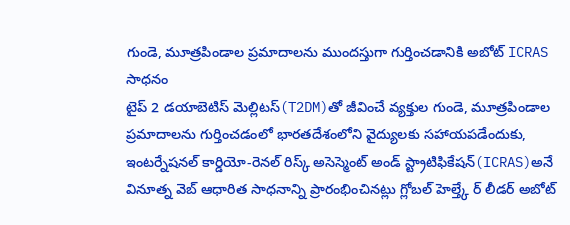గుండె, మూత్రపిండాల ప్రమాదాలను ముందస్తుగా గుర్తించడానికి అబోట్ ICRAS సాధనం
టైప్ 2 డయాబెటిస్ మెల్లిటస్(T2DM)తో జీవించే వ్యక్తుల గుండె, మూత్రపిండాల ప్రమాదాలను గుర్తించడంలో భారతదేశంలోని వైద్యులకు సహాయపడేందుకు, ఇంటర్నేషనల్ కార్డియో-రెనల్ రిస్క్ అసెస్మెంట్ అండ్ స్ట్రాటిఫికేషన్(ICRAS)అనే వినూత్న వెబ్ ఆధారిత సాధనాన్ని ప్రారంభించినట్లు గ్లోబల్ హెల్త్కే ర్ లీడర్ అబోట్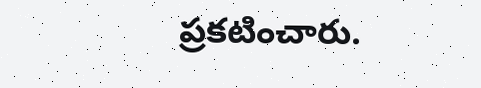ప్రకటించారు.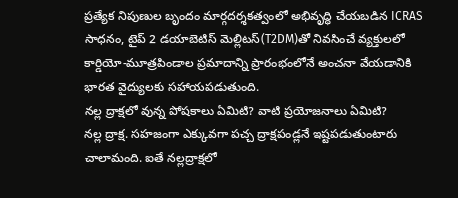ప్రత్యేక నిపుణుల బృందం మార్గదర్శకత్వంలో అభివృద్ధి చేయబడిన ICRAS సాధనం, టైప్ 2 డయాబెటిస్ మెల్లిటస్(T2DM)తో నివసించే వ్యక్తులలో కార్డియో-మూత్రపిండాల ప్రమాదాన్ని ప్రారంభంలోనే అంచనా వేయడానికి భారత వైద్యులకు సహాయపడుతుంది.
నల్ల ద్రాక్షలో వున్న పోషకాలు ఏమిటి? వాటి ప్రయోజనాలు ఏమిటి?
నల్ల ద్రాక్ష. సహజంగా ఎక్కువగా పచ్చ ద్రాక్షపండ్లనే ఇష్టపడుతుంటారు చాలామంది. ఐతే నల్లద్రాక్షలో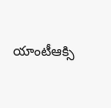యాంటీఆక్సి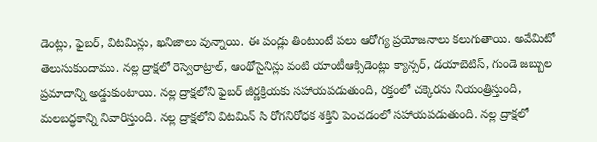డెంట్లు, ఫైబర్, విటమిన్లు, ఖనిజాలు వున్నాయి. ఈ పండ్లు తింటుంటే పలు ఆరోగ్య ప్రయోజనాలు కలుగుతాయి. అవేమిటో తెలుసుకుందాము. నల్ల ద్రాక్షలో రెస్వెరాట్రాల్, ఆంథోసైనిన్లు వంటి యాంటీఆక్సిడెంట్లు క్యాన్సర్, డయాబెటిస్, గుండె జబ్బుల ప్రమాదాన్ని అడ్డుకుంటాయి. నల్ల ద్రాక్షలోని ఫైబర్ జీర్ణక్రియకు సహాయపడుతుంది, రక్తంలో చక్కెరను నియంత్రిస్తుంది, మలబద్ధకాన్ని నివారిస్తుంది. నల్ల ద్రాక్షలోని విటమిన్ సి రోగనిరోధక శక్తిని పెంచడంలో సహాయపడుతుంది. నల్ల ద్రాక్షలో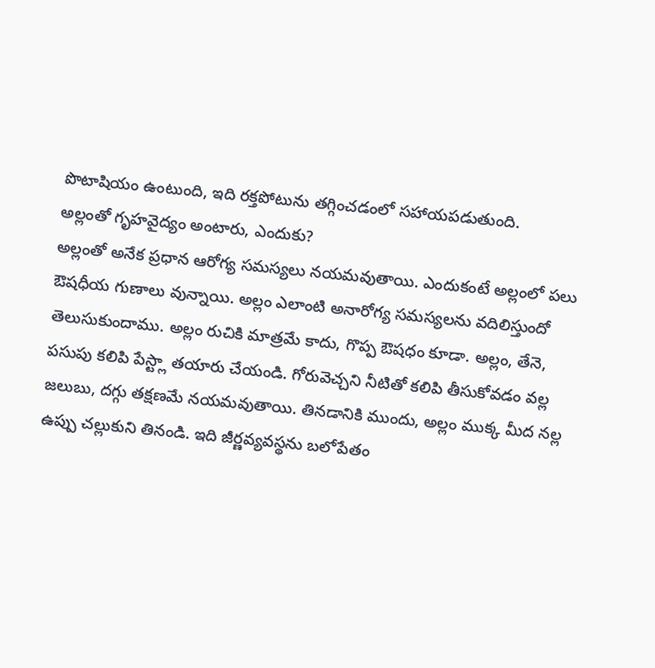పొటాషియం ఉంటుంది, ఇది రక్తపోటును తగ్గించడంలో సహాయపడుతుంది.
అల్లంతో గృహవైద్యం అంటారు, ఎందుకు?
అల్లంతో అనేక ప్రధాన ఆరోగ్య సమస్యలు నయమవుతాయి. ఎందుకంటే అల్లంలో పలు ఔషధీయ గుణాలు వున్నాయి. అల్లం ఎలాంటి అనారోగ్య సమస్యలను వదిలిస్తుందో తెలుసుకుందాము. అల్లం రుచికి మాత్రమే కాదు, గొప్ప ఔషధం కూడా. అల్లం, తేనె, పసుపు కలిపి పేస్ట్లా తయారు చేయండి. గోరువెచ్చని నీటితో కలిపి తీసుకోవడం వల్ల జలుబు, దగ్గు తక్షణమే నయమవుతాయి. తినడానికి ముందు, అల్లం ముక్క మీద నల్ల ఉప్పు చల్లుకుని తినండి. ఇది జీర్ణవ్యవస్థను బలోపేతం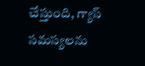చేస్తుంది, గ్యాస్ సమస్యలను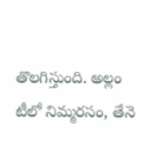తొలగిస్తుంది. అల్లం టీలో నిమ్మరసం, తేనె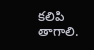కలిపి తాగాలి.